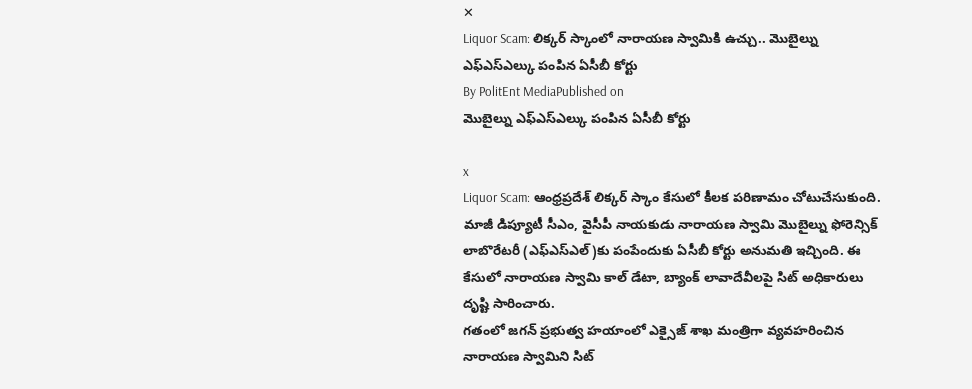✕
Liquor Scam: లిక్కర్ స్కాంలో నారాయణ స్వామికి ఉచ్చు.. మొబైల్ను ఎఫ్ఎస్ఎల్కు పంపిన ఏసీబీ కోర్టు
By PolitEnt MediaPublished on
మొబైల్ను ఎఫ్ఎస్ఎల్కు పంపిన ఏసీబీ కోర్టు

x
Liquor Scam: ఆంధ్రప్రదేశ్ లిక్కర్ స్కాం కేసులో కీలక పరిణామం చోటుచేసుకుంది. మాజీ డిప్యూటీ సీఎం, వైసీపీ నాయకుడు నారాయణ స్వామి మొబైల్ను ఫోరెన్సిక్ లాబొరేటరీ (ఎఫ్ఎస్ఎల్)కు పంపేందుకు ఏసీబీ కోర్టు అనుమతి ఇచ్చింది. ఈ కేసులో నారాయణ స్వామి కాల్ డేటా, బ్యాంక్ లావాదేవీలపై సిట్ అధికారులు దృష్టి సారించారు.
గతంలో జగన్ ప్రభుత్వ హయాంలో ఎక్సైజ్ శాఖ మంత్రిగా వ్యవహరించిన నారాయణ స్వామిని సిట్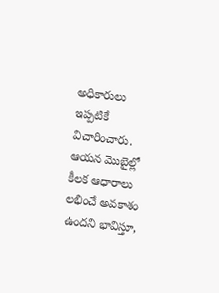అధికారులు ఇప్పటికే విచారించారు. ఆయన మొబైల్లో కీలక ఆధారాలు లభించే అవకాశం ఉందని భావిస్తూ,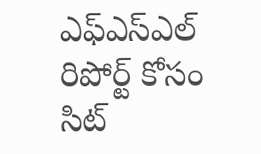ఎఫ్ఎస్ఎల్ రిపోర్ట్ కోసం సిట్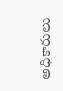అధికారులు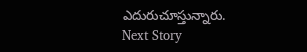ఎదురుచూస్తున్నారు.
Next Story